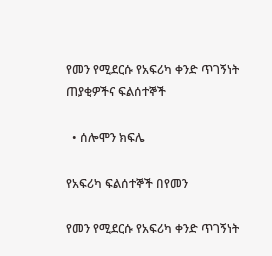የመን የሚደርሱ የአፍሪካ ቀንድ ጥገኝነት ጠያቂዎችና ፍልሰተኞች

  • ሰሎሞን ክፍሌ

የአፍሪካ ፍልሰተኞች በየመን

የመን የሚደርሱ የአፍሪካ ቀንድ ጥገኝነት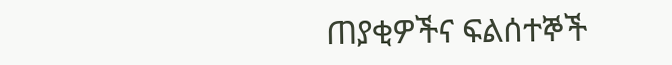ጠያቂዎችና ፍልሰተኞች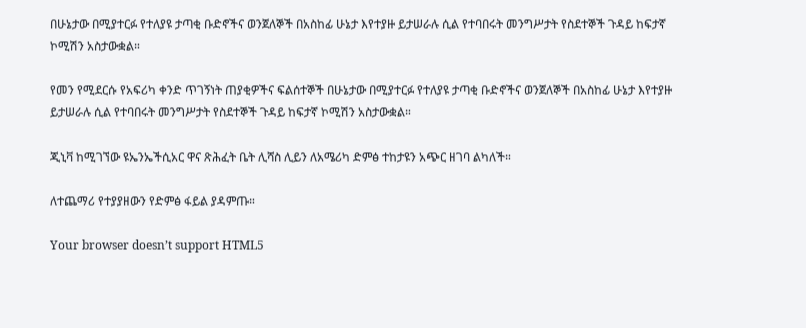በሁኔታው በሚያተርፉ የተለያዩ ታጣቂ ቡድኖችና ወንጀለኞች በአስከፊ ሁኔታ እየተያዙ ይታሠራሉ ሲል የተባበሩት መንግሥታት የስደተኞች ጉዳይ ከፍታኛ ኮሚሽን አስታውቋል።

የመን የሚደርሱ የአፍሪካ ቀንድ ጥገኝነት ጠያቂዎችና ፍልሰተኞች በሁኔታው በሚያተርፉ የተለያዩ ታጣቂ ቡድኖችና ወንጀለኞች በአስከፊ ሁኔታ እየተያዙ ይታሠራሉ ሲል የተባበሩት መንግሥታት የስደተኞች ጉዳይ ከፍታኛ ኮሚሽን አስታውቋል።

ጂኒቫ ከሚገኘው ዩኤንኤችሲአር ዋና ጽሕፈት ቤት ሊሻስ ሊይን ለአሜሪካ ድምፅ ተከታዩን አጭር ዘገባ ልካለች።

ለተጨማሪ የተያያዘውን የድምፅ ፋይል ያዳምጡ።

Your browser doesn’t support HTML5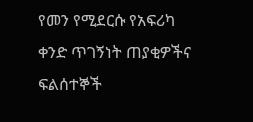የመን የሚደርሱ የአፍሪካ ቀንድ ጥገኝነት ጠያቂዎችና ፍልሰተኞች